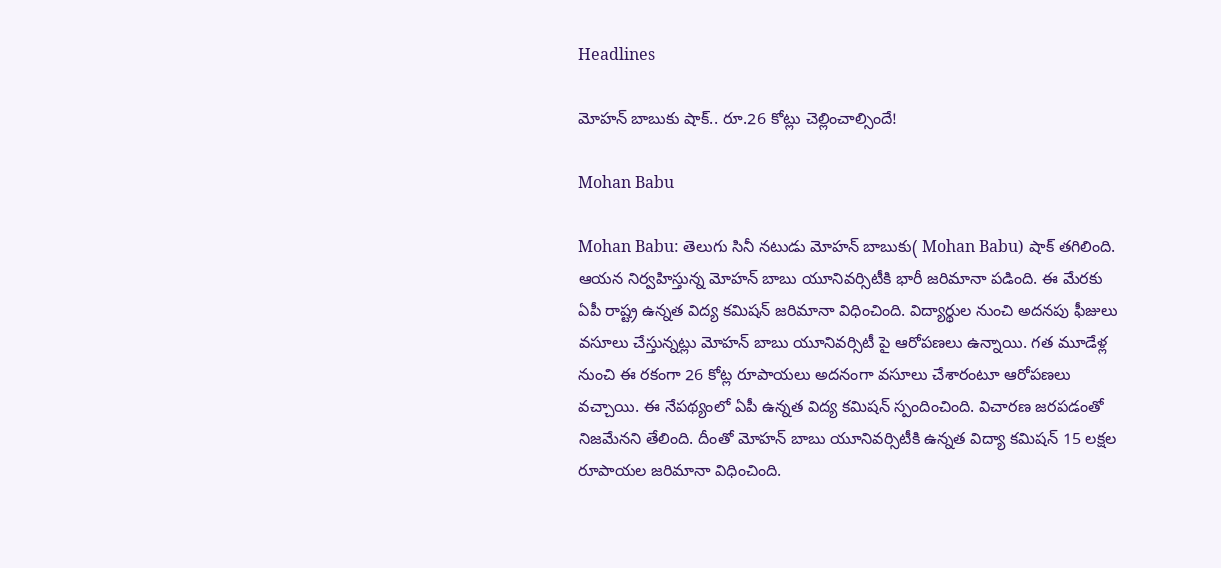Headlines

మోహన్ బాబుకు షాక్.. రూ.26 కోట్లు చెల్లించాల్సిందే!

Mohan Babu

Mohan Babu: తెలుగు సినీ నటుడు మోహన్ బాబుకు( Mohan Babu) షాక్ తగిలింది. ఆయన నిర్వహిస్తున్న మోహన్ బాబు యూనివర్సిటీకి భారీ జరిమానా పడింది. ఈ మేరకు ఏపీ రాష్ట్ర ఉన్నత విద్య కమిషన్ జరిమానా విధించింది. విద్యార్థుల నుంచి అదనపు ఫీజులు వసూలు చేస్తున్నట్లు మోహన్ బాబు యూనివర్సిటీ పై ఆరోపణలు ఉన్నాయి. గత మూడేళ్ల నుంచి ఈ రకంగా 26 కోట్ల రూపాయలు అదనంగా వసూలు చేశారంటూ ఆరోపణలు వచ్చాయి. ఈ నేపథ్యంలో ఏపీ ఉన్నత విద్య కమిషన్ స్పందించింది. విచారణ జరపడంతో నిజమేనని తేలింది. దీంతో మోహన్ బాబు యూనివర్సిటీకి ఉన్నత విద్యా కమిషన్ 15 లక్షల రూపాయల జరిమానా విధించింది.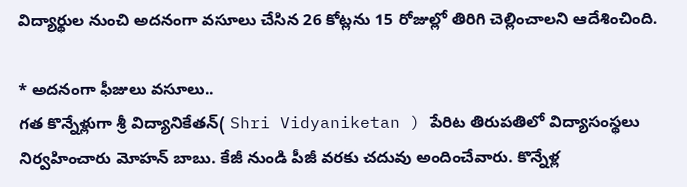విద్యార్థుల నుంచి అదనంగా వసూలు చేసిన 26 కోట్లను 15 రోజుల్లో తిరిగి చెల్లించాలని ఆదేశించింది.

* అదనంగా ఫీజులు వసూలు..
గత కొన్నేళ్లుగా శ్రీ విద్యానికేతన్( Shri Vidyaniketan ) పేరిట తిరుపతిలో విద్యాసంస్థలు నిర్వహించారు మోహన్ బాబు. కేజీ నుండి పీజీ వరకు చదువు అందించేవారు. కొన్నేళ్ల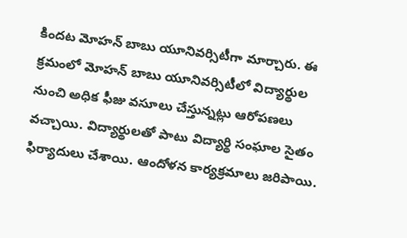కిందట మోహన్ బాబు యూనివర్సిటీగా మార్చారు. ఈ క్రమంలో మోహన్ బాబు యూనివర్సిటీలో విద్యార్థుల నుంచి అధిక ఫీజు వసూలు చేస్తున్నట్లు ఆరోపణలు వచ్చాయి. విద్యార్థులతో పాటు విద్యార్థి సంఘాల సైతం ఫిర్యాదులు చేశాయి. ఆందోళన కార్యక్రమాలు జరిపాయి.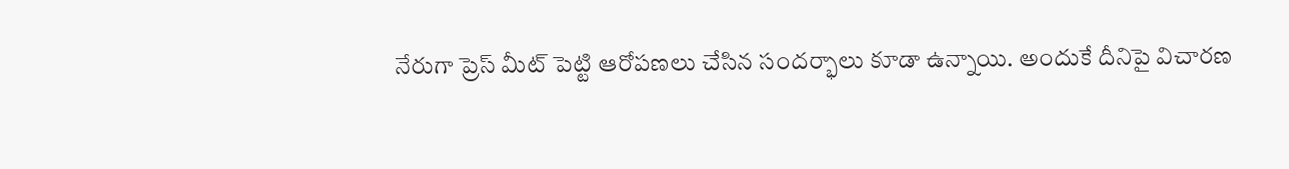నేరుగా ప్రెస్ మీట్ పెట్టి ఆరోపణలు చేసిన సందర్భాలు కూడా ఉన్నాయి. అందుకే దీనిపై విచారణ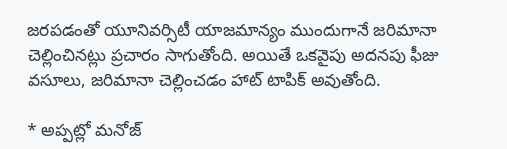జరపడంతో యూనివర్సిటీ యాజమాన్యం ముందుగానే జరిమానా చెల్లించినట్లు ప్రచారం సాగుతోంది. అయితే ఒకవైపు అదనపు ఫీజు వసూలు, జరిమానా చెల్లించడం హాట్ టాపిక్ అవుతోంది.

* అప్పట్లో మనోజ్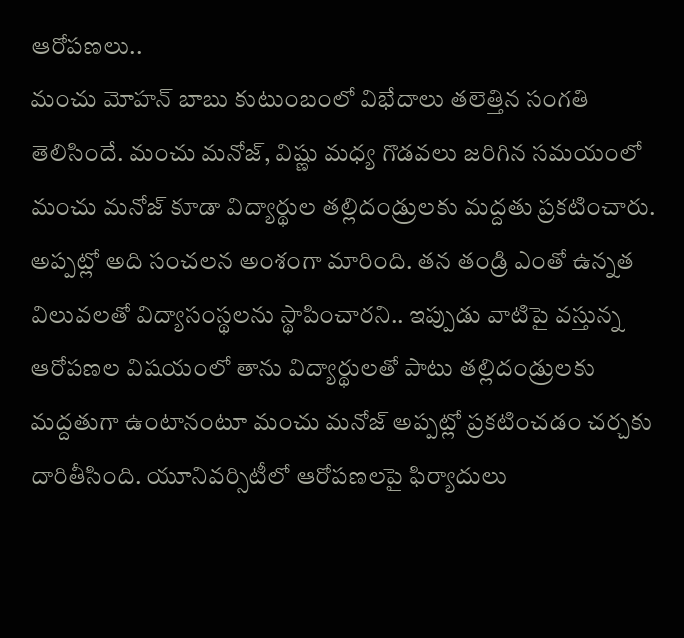ఆరోపణలు..
మంచు మోహన్ బాబు కుటుంబంలో విభేదాలు తలెత్తిన సంగతి తెలిసిందే. మంచు మనోజ్, విష్ణు మధ్య గొడవలు జరిగిన సమయంలో మంచు మనోజ్ కూడా విద్యార్థుల తల్లిదండ్రులకు మద్దతు ప్రకటించారు. అప్పట్లో అది సంచలన అంశంగా మారింది. తన తండ్రి ఎంతో ఉన్నత విలువలతో విద్యాసంస్థలను స్థాపించారని.. ఇప్పుడు వాటిపై వస్తున్న ఆరోపణల విషయంలో తాను విద్యార్థులతో పాటు తల్లిదండ్రులకు మద్దతుగా ఉంటానంటూ మంచు మనోజ్ అప్పట్లో ప్రకటించడం చర్చకు దారితీసింది. యూనివర్సిటీలో ఆరోపణలపై ఫిర్యాదులు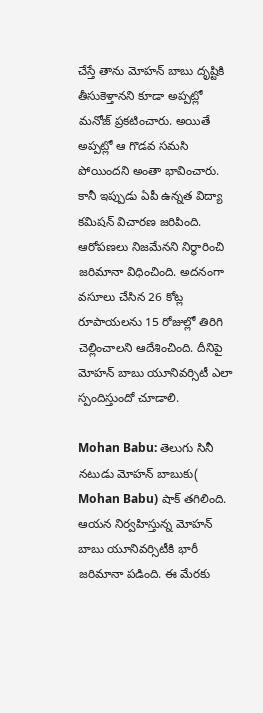చేస్తే తాను మోహన్ బాబు దృష్టికి తీసుకెళ్తానని కూడా అప్పట్లో మనోజ్ ప్రకటించారు. అయితే అప్పట్లో ఆ గొడవ సమసి పోయిందని అంతా భావించారు. కానీ ఇప్పుడు ఏపీ ఉన్నత విద్యా కమిషన్ విచారణ జరిపింది. ఆరోపణలు నిజమేనని నిర్ధారించి జరిమానా విధించింది. అదనంగా వసూలు చేసిన 26 కోట్ల రూపాయలను 15 రోజుల్లో తిరిగి చెల్లించాలని ఆదేశించింది. దీనిపై మోహన్ బాబు యూనివర్సిటీ ఎలా స్పందిస్తుందో చూడాలి.

Mohan Babu: తెలుగు సినీ నటుడు మోహన్ బాబుకు( Mohan Babu) షాక్ తగిలింది. ఆయన నిర్వహిస్తున్న మోహన్ బాబు యూనివర్సిటీకి భారీ జరిమానా పడింది. ఈ మేరకు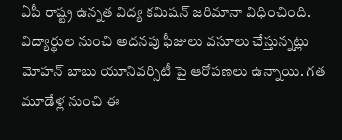ఏపీ రాష్ట్ర ఉన్నత విద్య కమిషన్ జరిమానా విధించింది. విద్యార్థుల నుంచి అదనపు ఫీజులు వసూలు చేస్తున్నట్లు మోహన్ బాబు యూనివర్సిటీ పై ఆరోపణలు ఉన్నాయి. గత మూడేళ్ల నుంచి ఈ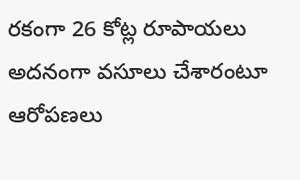రకంగా 26 కోట్ల రూపాయలు అదనంగా వసూలు చేశారంటూ ఆరోపణలు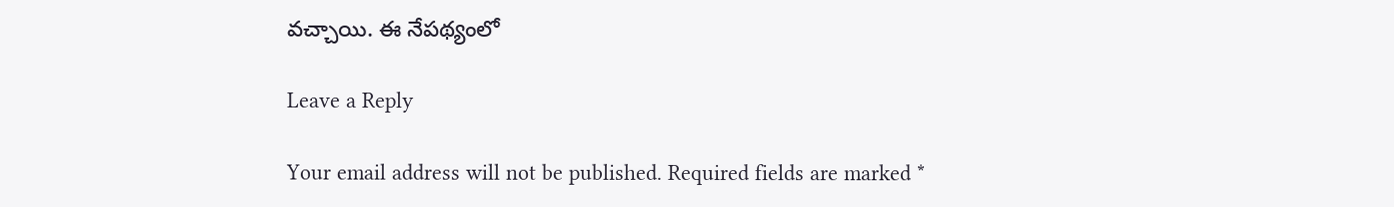వచ్చాయి. ఈ నేపథ్యంలో

Leave a Reply

Your email address will not be published. Required fields are marked *